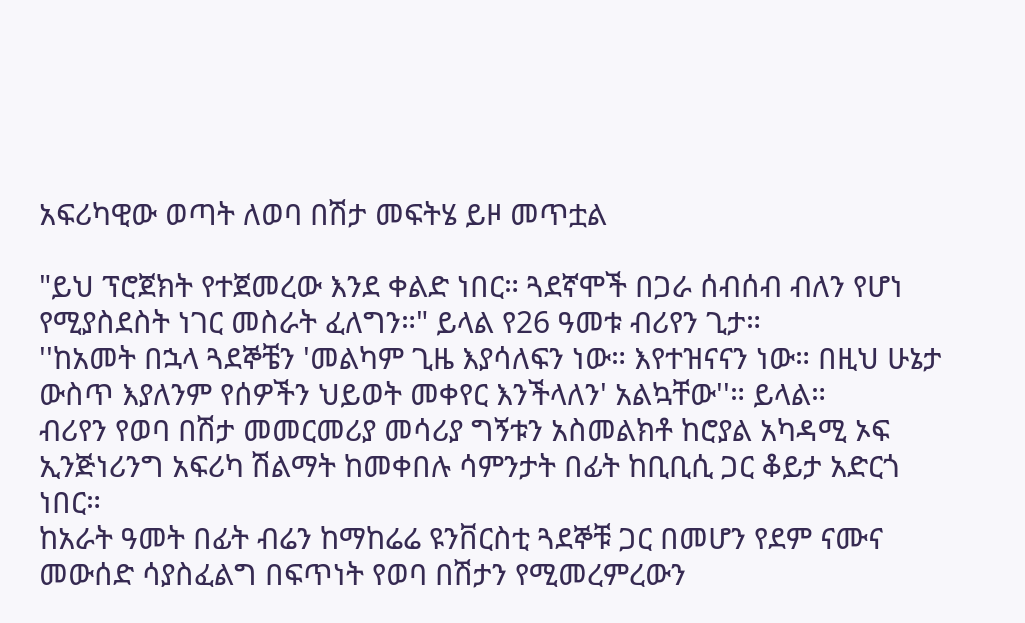አፍሪካዊው ወጣት ለወባ በሽታ መፍትሄ ይዞ መጥቷል

"ይህ ፕሮጀክት የተጀመረው እንደ ቀልድ ነበር። ጓደኛሞች በጋራ ሰብሰብ ብለን የሆነ የሚያስደስት ነገር መስራት ፈለግን።" ይላል የ26 ዓመቱ ብሪየን ጊታ።
''ከአመት በኋላ ጓደኞቼን 'መልካም ጊዜ እያሳለፍን ነው። እየተዝናናን ነው። በዚህ ሁኔታ ውስጥ እያለንም የሰዎችን ህይወት መቀየር እንችላለን' አልኳቸው''። ይላል።
ብሪየን የወባ በሽታ መመርመሪያ መሳሪያ ግኝቱን አስመልክቶ ከሮያል አካዳሚ ኦፍ ኢንጅነሪንግ አፍሪካ ሽልማት ከመቀበሉ ሳምንታት በፊት ከቢቢሲ ጋር ቆይታ አድርጎ ነበር።
ከአራት ዓመት በፊት ብሬን ከማከሬሬ ዩንቨርስቲ ጓደኞቹ ጋር በመሆን የደም ናሙና መውሰድ ሳያስፈልግ በፍጥነት የወባ በሽታን የሚመረምረውን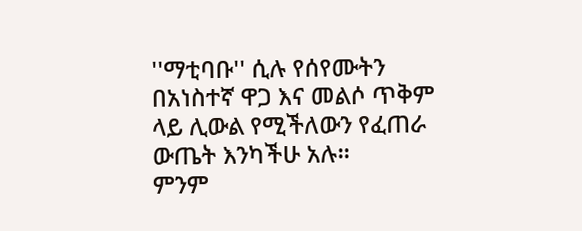''ማቲባቡ'' ሲሉ የሰየሙትን በአነስተኛ ዋጋ እና መልሶ ጥቅም ላይ ሊውል የሚችለውን የፈጠራ ውጤት እንካችሁ አሉ።
ምንም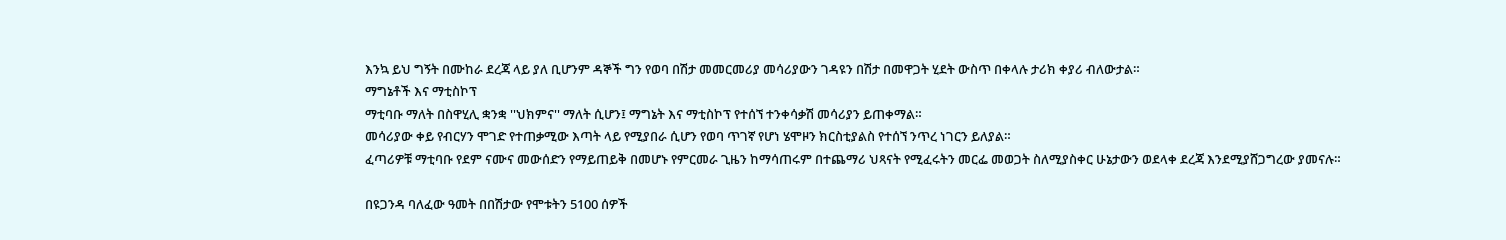እንኳ ይህ ግኝት በሙከራ ደረጃ ላይ ያለ ቢሆንም ዳኞች ግን የወባ በሽታ መመርመሪያ መሳሪያውን ገዳዩን በሽታ በመዋጋት ሂደት ውስጥ በቀላሉ ታሪክ ቀያሪ ብለውታል።
ማግኔቶች እና ማቲስኮፕ
ማቲባቡ ማለት በስዋሂሊ ቋንቋ ''ህክምና'' ማለት ሲሆን፤ ማግኔት እና ማቲስኮፕ የተሰኘ ተንቀሳቃሽ መሳሪያን ይጠቀማል።
መሳሪያው ቀይ የብርሃን ሞገድ የተጠቃሚው እጣት ላይ የሚያበራ ሲሆን የወባ ጥገኛ የሆነ ሄሞዞን ክርስቲያልስ የተሰኘ ንጥረ ነገርን ይለያል።
ፈጣሪዎቹ ማቲባቡ የደም ናሙና መውሰድን የማይጠይቅ በመሆኑ የምርመራ ጊዜን ከማሳጠሩም በተጨማሪ ህጻናት የሚፈሩትን መርፌ መወጋት ስለሚያስቀር ሁኔታውን ወደላቀ ደረጃ እንደሚያሸጋግረው ያመናሉ።

በዩጋንዳ ባለፈው ዓመት በበሽታው የሞቱትን 5100 ሰዎች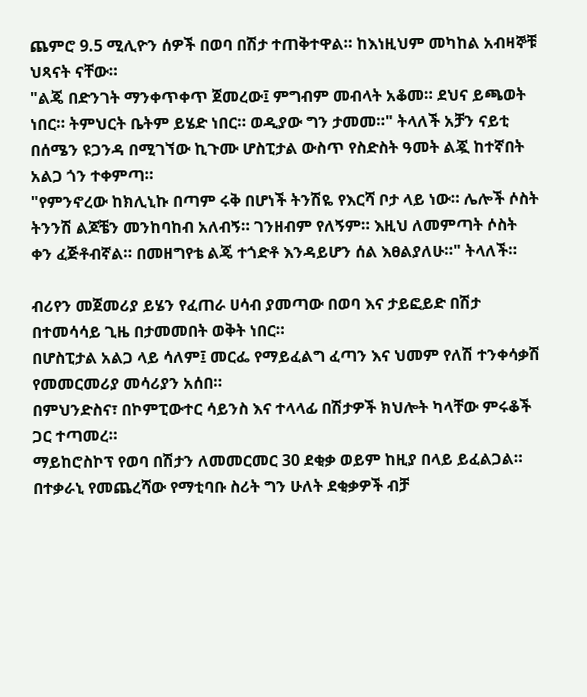ጨምሮ 9.5 ሚሊዮን ሰዎች በወባ በሽታ ተጠቅተዋል። ከእነዚህም መካከል አብዛኞቹ ህጻናት ናቸው።
"ልጄ በድንገት ማንቀጥቀጥ ጀመረው፤ ምግብም መብላት አቆመ። ደህና ይጫወት ነበር። ትምህርት ቤትም ይሄድ ነበር። ወዲያው ግን ታመመ።" ትላለች አቻን ናይቲ በሰሜን ዩጋንዳ በሚገኘው ኪጉሙ ሆስፒታል ውስጥ የስድስት ዓመት ልጇ ከተኛበት አልጋ ጎን ተቀምጣ።
"የምንኖረው ከክሊኒኩ በጣም ሩቅ በሆነች ትንሽዬ የእርሻ ቦታ ላይ ነው። ሌሎች ሶስት ትንንሽ ልጆቼን መንከባከብ አለብኝ። ገንዘብም የለኝም። እዚህ ለመምጣት ሶስት ቀን ፈጅቶብኛል። በመዘግየቴ ልጄ ተጎድቶ እንዳይሆን ሰል እፀልያለሁ።" ትላለች።

ብሪየን መጀመሪያ ይሄን የፈጠራ ሀሳብ ያመጣው በወባ እና ታይፎይድ በሽታ በተመሳሳይ ጊዜ በታመመበት ወቅት ነበር።
በሆስፒታል አልጋ ላይ ሳለም፤ መርፌ የማይፈልግ ፈጣን እና ህመም የለሽ ተንቀሳቃሽ የመመርመሪያ መሳሪያን አሰበ።
በምህንድስና፣ በኮምፒውተር ሳይንስ እና ተላላፊ በሽታዎች ክህሎት ካላቸው ምሩቆች ጋር ተጣመረ።
ማይከሮስኮፕ የወባ በሽታን ለመመርመር 30 ደቂቃ ወይም ከዚያ በላይ ይፈልጋል። በተቃራኒ የመጨረሻው የማቲባቡ ስሪት ግን ሁለት ደቂቃዎች ብቻ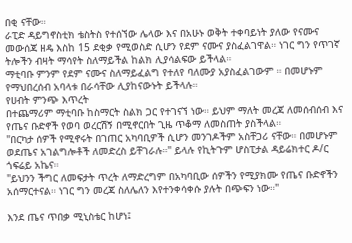በቂ ናቸው።
ራፒድ ዳይግኖስቲክ ቴስትስ የተሰኘው ሌላው እና በአሁኑ ወቅት ተቀባይነት ያለው የናሙና መውሰጃ ዘዴ እስከ 15 ደቂቃ የሚወስድ ሲሆን የደም ናሙና ያስፈልገዋል። ነገር ግን የጥገኛ ትሎችን ብዛት ማሳየት ስለማይችል ከልክ ሊያሳልፍው ይችላል።
ማቲባቡ ምንም የደም ናሙና ስለማይፈልግ የተለየ ባለሙያ አያስፈልገውም ። በመሆኑም የማህበረሰብ አባላቱ በራሳቸው ሊያከናውኑት ይችላሉ።
የሀብት ምንጭ እጥረት
በተጨማሪም ማቲባቡ ከስማርት ስልክ ጋር የተገናኘ ነው። ይህም ማለት መረጃ ለመሰብሰብ እና የጤና ቡድኖች የወባ ወረርሽኝ በሚኖርበት ጊዜ ጥቆማ ለመስጠት ያስችላል።
"በርካታ ሰዎች የሚኖሩት በገጠር አካባቢዎች ሲሆን መንገዶችም አስቸጋሪ ናቸው። በመሆኑም ወደጤና አገልግሎቶች ለመድረስ ይቸገራሉ።" ይላሉ የኪትጉም ሆስፒታል ዳይሬክተር ዶ/ር ጎፍሬይ አኬና።
"ይህንን ችግር ለመፍታት ጥረት ለማድረግም በአካባቢው ሰዎችን የሚያክሙ የጤና ቡድኖችን አሰማርተናል። ነገር ግን መረጃ ስለሌለን እየተንቀሳቀሱ ያሉት በጭፍን ነው።"

እንደ ጤና ጥበቃ ሚኒስቴር ከሆነ፤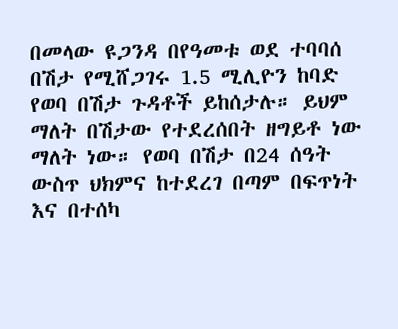በመላው ዩጋንዳ በየዓመቱ ወደ ተባባሰ በሽታ የሚሸጋገሩ 1.5 ሚሊዮን ከባድ የወባ በሽታ ጉዳቶች ይከሰታሉ። ይህም ማለት በሽታው የተደረሰበት ዘግይቶ ነው ማለት ነው። የወባ በሽታ በ24 ሰዓት ውስጥ ህክምና ከተደረገ በጣም በፍጥነት እና በተሰካ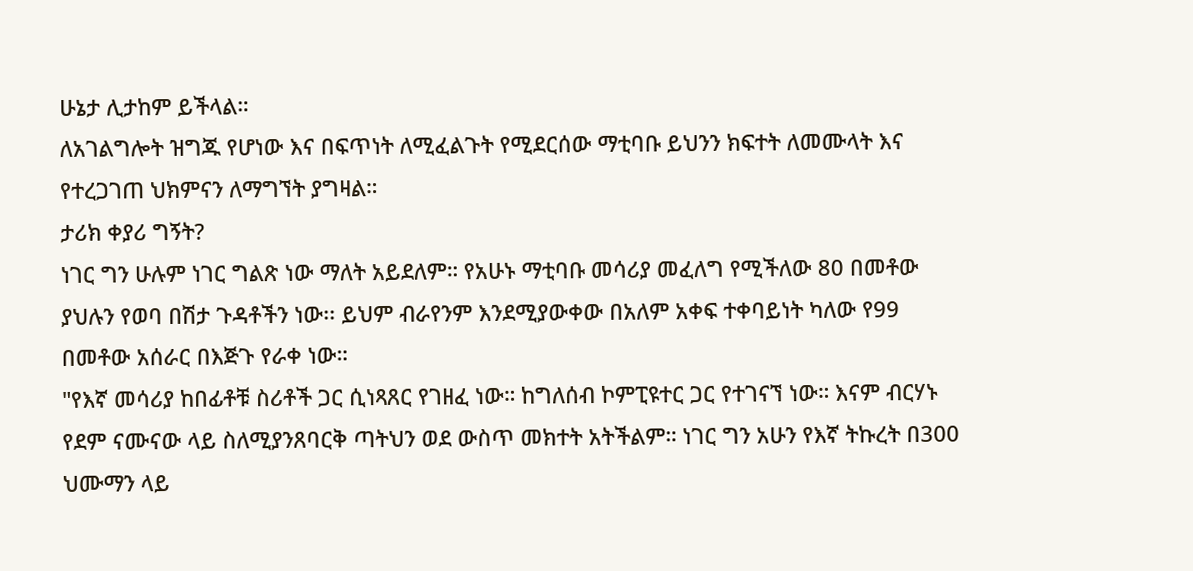ሁኔታ ሊታከም ይችላል።
ለአገልግሎት ዝግጁ የሆነው እና በፍጥነት ለሚፈልጉት የሚደርሰው ማቲባቡ ይህንን ክፍተት ለመሙላት እና የተረጋገጠ ህክምናን ለማግኘት ያግዛል።
ታሪክ ቀያሪ ግኝት?
ነገር ግን ሁሉም ነገር ግልጽ ነው ማለት አይደለም። የአሁኑ ማቲባቡ መሳሪያ መፈለግ የሚችለው 80 በመቶው ያህሉን የወባ በሽታ ጉዳቶችን ነው፡፡ ይህም ብራየንም እንደሚያውቀው በአለም አቀፍ ተቀባይነት ካለው የ99 በመቶው አሰራር በእጅጉ የራቀ ነው።
"የእኛ መሳሪያ ከበፊቶቹ ስሪቶች ጋር ሲነጻጸር የገዘፈ ነው። ከግለሰብ ኮምፒዩተር ጋር የተገናኘ ነው። እናም ብርሃኑ የደም ናሙናው ላይ ስለሚያንጸባርቅ ጣትህን ወደ ውስጥ መክተት አትችልም። ነገር ግን አሁን የእኛ ትኩረት በ300 ህሙማን ላይ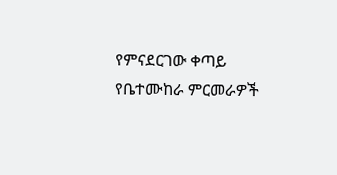የምናደርገው ቀጣይ የቤተሙከራ ምርመራዎች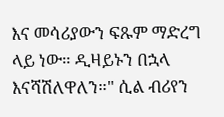እና መሳሪያውን ፍጹም ማድረግ ላይ ነው። ዲዛይኑን በኋላ እናሻሽለዋለን።" ሲል ብሪየን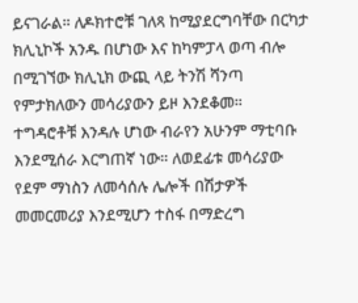ይናገራል። ለዶክተሮቹ ገለጻ ከሚያደርግባቸው በርካታ ክሊኒኮች አንዱ በሆነው እና ከካምፓላ ወጣ ብሎ በሚገኘው ክሊኒክ ውጪ ላይ ትንሽ ሻንጣ የምታክለውን መሳሪያውን ይዞ እንደቆመ።
ተግዳሮቶቹ እንዳሉ ሆነው ብራየን አሁንም ማቲባቡ እንደሚሰራ እርግጠኛ ነው። ለወደፊቱ መሳሪያው የደም ማነስን ለመሳሰሉ ሌሎች በሽታዎች መመርመሪያ እንደሚሆን ተስፋ በማድረግ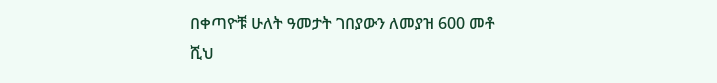በቀጣዮቹ ሁለት ዓመታት ገበያውን ለመያዝ 600 መቶ ሺህ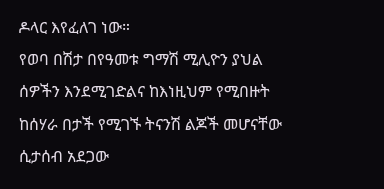ዶላር እየፈለገ ነው።
የወባ በሽታ በየዓመቱ ግማሽ ሚሊዮን ያህል ሰዎችን እንደሚገድልና ከእነዚህም የሚበዙት ከሰሃራ በታች የሚገኙ ትናንሽ ልጆች መሆናቸው ሲታሰብ አደጋው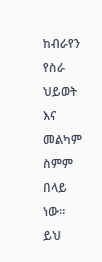ከብራየን የስራ ህይወት እና መልካም ስምም በላይ ነው።
ይህ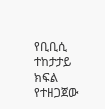የቢቢሲ ተከታታይ ክፍል የተዘጋጀው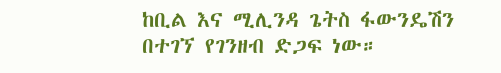ከቢል እና ሚሊንዳ ጌትስ ፋውንዴሽን በተገኘ የገንዘብ ድጋፍ ነው።